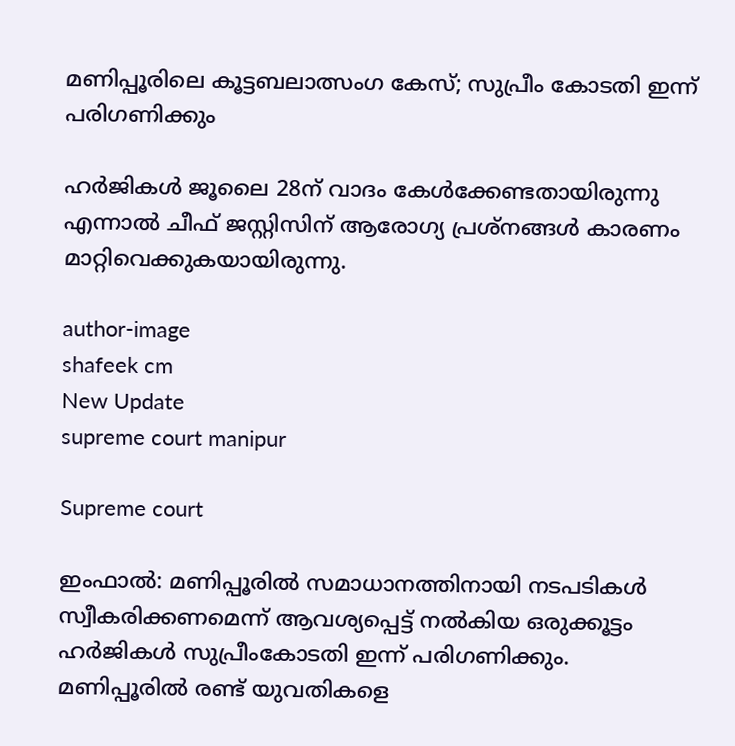മണിപ്പൂ‍രിലെ കൂട്ടബലാത്സംഗ കേസ്; സുപ്രീം കോടതി ഇന്ന് പരിഗണിക്കും

ഹ‍ർജികൾ ജൂലൈ 28ന് വാദം കേൾക്കേണ്ടതായിരുന്നു എന്നാൽ ചീഫ് ജസ്റ്റിസിന് ആരോഗ്യ പ്രശ്നങ്ങൾ കാരണം മാറ്റിവെക്കുകയായിരുന്നു.

author-image
shafeek cm
New Update
supreme court manipur

Supreme court

ഇംഫാൽ: മണിപ്പൂരില്‍ സമാധാനത്തിനായി നടപടികള്‍ സ്വീകരിക്കണമെന്ന് ആവശ്യപ്പെട്ട് നല്‍കിയ ഒരുക്കൂട്ടം ഹര്‍ജികള്‍ സുപ്രീംകോടതി ഇന്ന് പരിഗണിക്കും. മണിപ്പൂരില്‍ രണ്ട് യുവതികളെ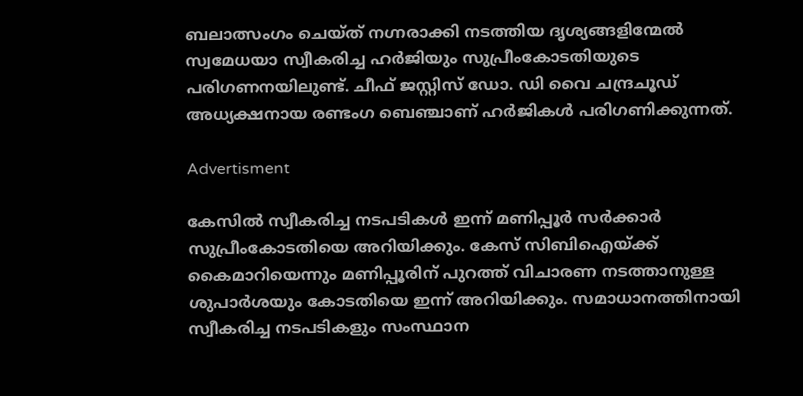ബലാത്സംഗം ചെയ്ത് നഗ്നരാക്കി നടത്തിയ ദൃശ്യങ്ങളിന്മേല്‍ സ്വമേധയാ സ്വീകരിച്ച ഹര്‍ജിയും സുപ്രീംകോടതിയുടെ പരിഗണനയിലുണ്ട്. ചീഫ് ജസ്റ്റിസ് ഡോ. ഡി വൈ ചന്ദ്രചൂഡ് അധ്യക്ഷനായ രണ്ടംഗ ബെഞ്ചാണ് ഹര്‍ജികള്‍ പരിഗണിക്കുന്നത്.

Advertisment

കേസില്‍ സ്വീകരിച്ച നടപടികള്‍ ഇന്ന് മണിപ്പൂര്‍ സര്‍ക്കാര്‍ സുപ്രീംകോടതിയെ അറിയിക്കും. കേസ് സിബിഐയ്ക്ക് കൈമാറിയെന്നും മണിപ്പൂരിന് പുറത്ത് വിചാരണ നടത്താനുള്ള ശുപാര്‍ശയും കോടതിയെ ഇന്ന് അറിയിക്കും. സമാധാനത്തിനായി സ്വീകരിച്ച നടപടികളും സംസ്ഥാന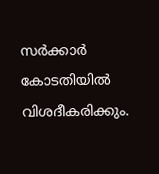സര്‍ക്കാര്‍ കോടതിയിൽ വിശദീകരിക്കും.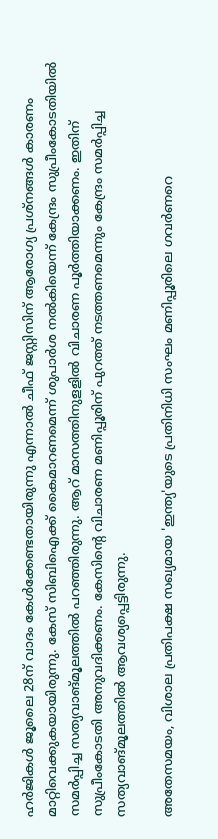ഹ‍ർജികൾ ജൂലൈ 28ന് വാദം കേൾക്കേണ്ടതായിരുന്നു എന്നാൽ ചീഫ് ജസ്റ്റിസിന് ആരോഗ്യ പ്രശ്നങ്ങൾ കാരണം മാറ്റിവെക്കുകയായിരുന്നു. കേസ് സിബിഐക്ക് കൈമാറണമെന്ന് ശുപാർശ നൽകിയെന്ന് കേന്ദ്രം സുപ്രീംകോടതിയിൽ സമർപ്പിച്ച സത്യവാങ്മൂലത്തിൽ പറഞ്ഞിരുന്നു. ആറ് മാസത്തിനുളളിൽ വിചാരണ പൂർത്തിയാക്കണം. ഇതിന് സുപ്രീംകോടതി അനുവദിക്കണം. കേസിന്റെ വിചാരണ മണിപ്പൂരിന് പുറത്ത് നടത്തണമെന്നും കേന്ദ്രം സമർപ്പിച്ച സത്യവാങ്മൂലത്തിൽ ആവശ്യപ്പെട്ടിരുന്നു.

അതേസമയം, വിശാല പ്രതിപക്ഷ സഖ്യമായ 'ഇന്ത്യ'യുടെ പ്രതിനിധി സംഘം മണിപ്പൂരിലെ ഗവ‍ർണറെ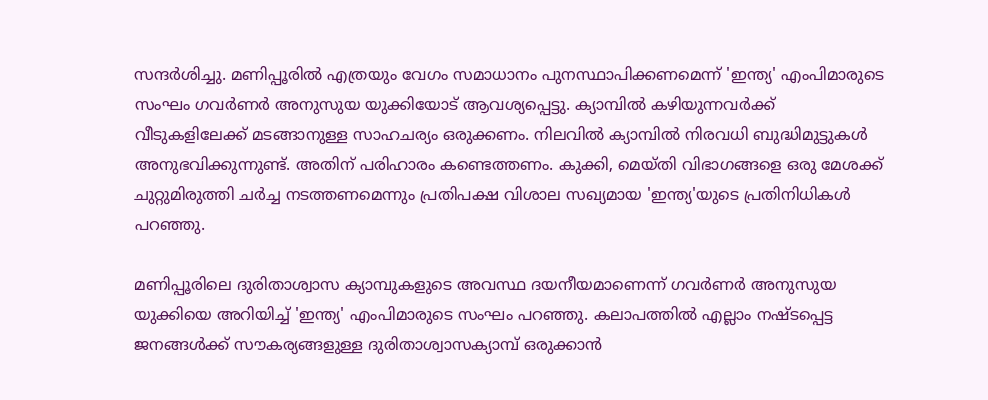സന്ദർശിച്ചു. മണിപ്പൂരിൽ എത്രയും വേഗം സമാധാനം പുനസ്ഥാപിക്കണമെന്ന് 'ഇന്ത്യ' എംപിമാരുടെ സംഘം ഗവർണർ അനുസുയ യുക്കിയോട് ആവശ്യപ്പെട്ടു. ക്യാമ്പിൽ കഴിയുന്നവർക്ക് വീടുകളിലേക്ക് മടങ്ങാനുള്ള സാഹചര്യം ഒരുക്കണം. നിലവിൽ ക്യാമ്പിൽ നിരവധി ബുദ്ധിമുട്ടുകൾ അനുഭവിക്കുന്നുണ്ട്. അതിന് പരിഹാരം കണ്ടെത്തണം. കുക്കി, മെയ്തി വിഭാഗങ്ങളെ ഒരു മേശക്ക് ചുറ്റുമിരുത്തി ചർച്ച നടത്തണമെന്നും പ്രതിപക്ഷ വിശാല സഖ്യമായ 'ഇന്ത്യ'യുടെ പ്രതിനിധികൾ പറഞ്ഞു.

മണിപ്പൂരിലെ ദുരിതാശ്വാസ ക്യാമ്പുകളുടെ അവസ്ഥ ദയനീയമാണെന്ന് ഗവർണർ അനുസുയ യുക്കിയെ അറിയിച്ച് 'ഇന്ത്യ' എംപിമാരുടെ സംഘം പറഞ്ഞു. കലാപത്തിൽ എല്ലാം നഷ്ടപ്പെട്ട ജനങ്ങൾക്ക് സൗകര്യങ്ങളുള്ള ദുരിതാശ്വാസക്യാമ്പ് ഒരുക്കാൻ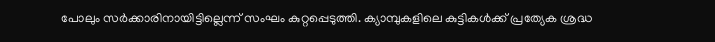പോലും സർക്കാരിനായിട്ടില്ലെന്ന് സംഘം കുറ്റപ്പെടുത്തി. ക്യാമ്പുകളിലെ കുട്ടികൾക്ക് പ്രത്യേക ശ്രദ്ധ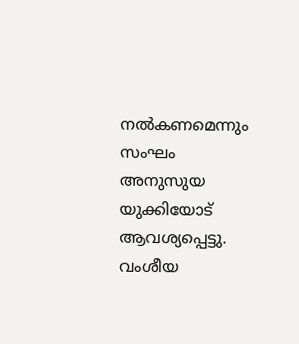നൽകണമെന്നും സംഘം അനുസുയ യുക്കിയോട് ആവശ്യപ്പെട്ടു. വംശീയ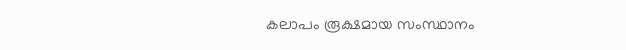കലാപം രൂക്ഷമായ സംസ്ഥാനം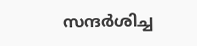സന്ദർശിച്ച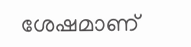ശേഷമാണ്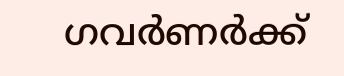ഗവർണർക്ക്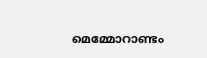മെമ്മോറാണ്ടം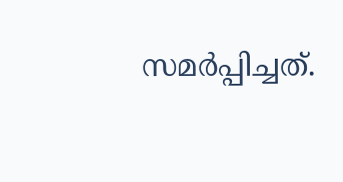സമർപ്പിച്ചത്.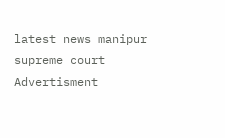latest news manipur supreme court
Advertisment